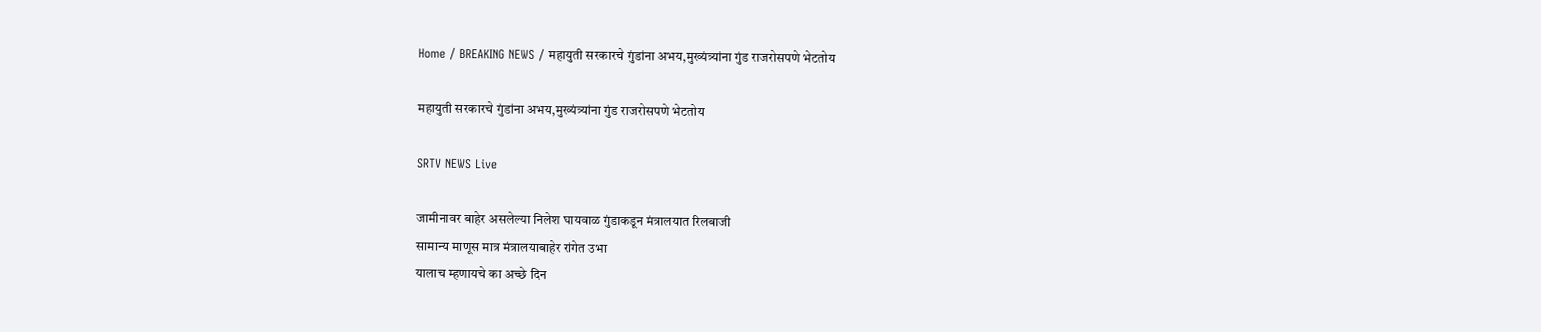Home / BREAKING NEWS / महायुती सरकारचे गुंडांना अभय,मुख्यंत्र्यांना गुंड राजरोसपणे भेटतोय

महायुती सरकारचे गुंडांना अभय,मुख्यंत्र्यांना गुंड राजरोसपणे भेटतोय

SRTV NEWS Live

जामीनावर बाहेर असलेल्या निलेश घायवाळ गुंडाकडून मंत्रालयात रिलबाजी
सामान्य माणूस मात्र मंत्रालयाबाहेर रांगेत उभा
यालाच म्हणायचे का अच्छे दिन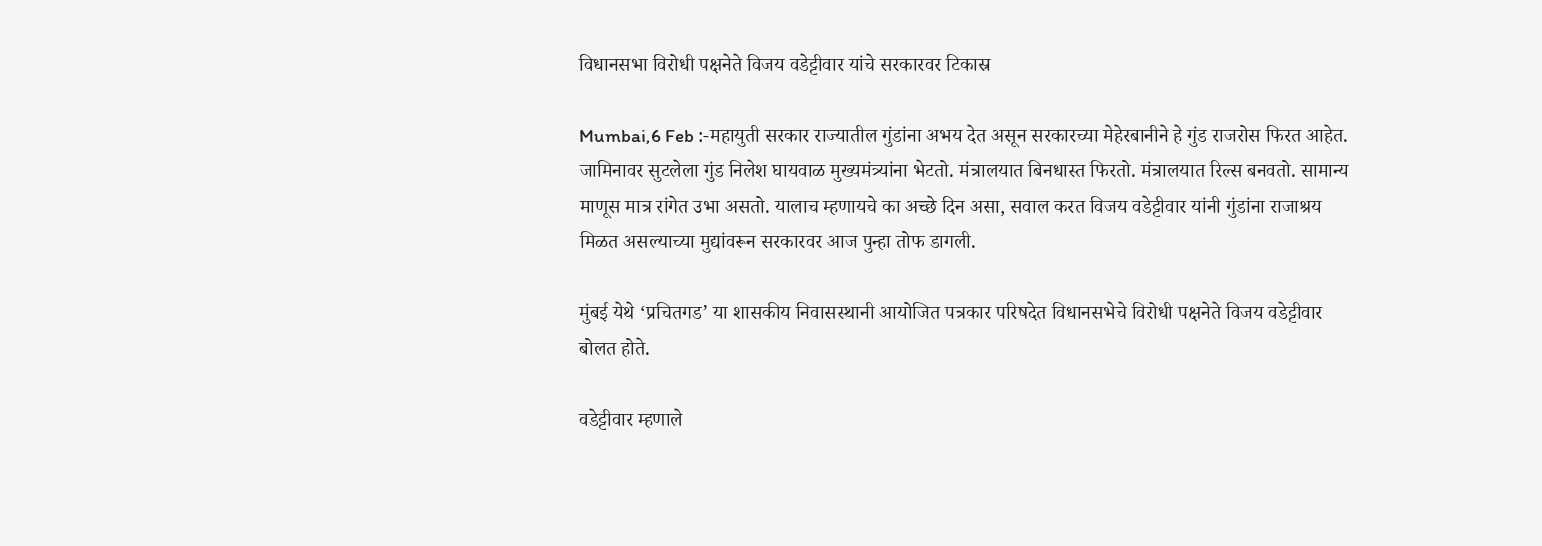विधानसभा विरोधी पक्षनेते विजय वडेट्टीवार यांचे सरकारवर टिकास्र

Mumbai,6 Feb :-महायुती सरकार राज्यातील गुंडांना अभय देत असून सरकारच्या मेहेरबानीने हे गुंड राजरोस फिरत आहेत. जामिनावर सुटलेला गुंड निलेश घायवाळ मुख्यमंत्र्यांना भेटतो. मंत्रालयात बिनधास्त फिरतो. मंत्रालयात रिल्स बनवतो. सामान्य माणूस मात्र रांगेत उभा असतो. यालाच म्हणायचे का अच्छे दिन असा, सवाल करत विजय वडेट्टीवार यांनी गुंडांना राजाश्रय मिळत असल्याच्या मुद्यांवरून सरकारवर आज पुन्हा तोफ डागली.

मुंबई येथे ‘प्रचितगड’ या शासकीय निवासस्थानी आयोजित पत्रकार परिषदेत विधानसभेचे विरोधी पक्षनेते विजय वडेट्टीवार बोलत होते.

वडेट्टीवार म्हणाले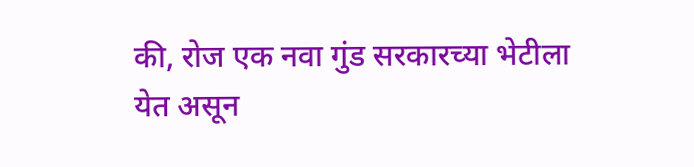की, रोज एक नवा गुंड सरकारच्या भेटीला येत असून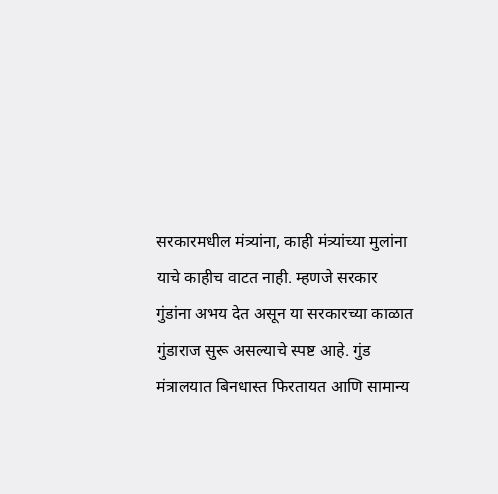सरकारमधील मंत्र्यांना, काही मंत्र्यांच्या मुलांना याचे काहीच वाटत नाही. म्हणजे सरकार गुंडांना अभय देत असून या सरकारच्या काळात गुंडाराज सुरू असल्याचे स्पष्ट आहे. गुंड मंत्रालयात बिनधास्त फिरतायत आणि सामान्य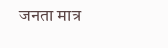जनता मात्र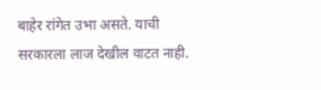बाहेर रांगेत उभा असते. याची सरकारला लाज देखील वाटत नाही.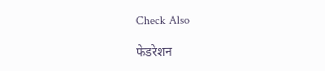Check Also

फेडरेशन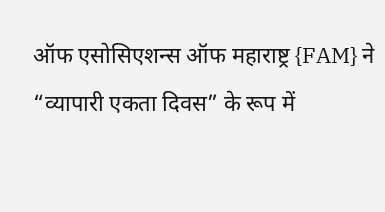ऑफ एसोसिएशन्स ऑफ महाराष्ट्र {FAM} ने “व्यापारी एकता दिवस” के रूप में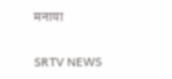मनाया

SRTV NEWS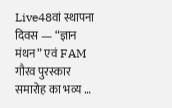Live48वां स्थापना दिवस — “ज्ञान मंथन” एवं FAM गौरव पुरस्कार समारोह का भव्य …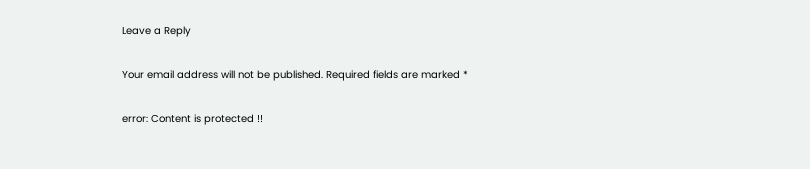Leave a Reply

Your email address will not be published. Required fields are marked *

error: Content is protected !!